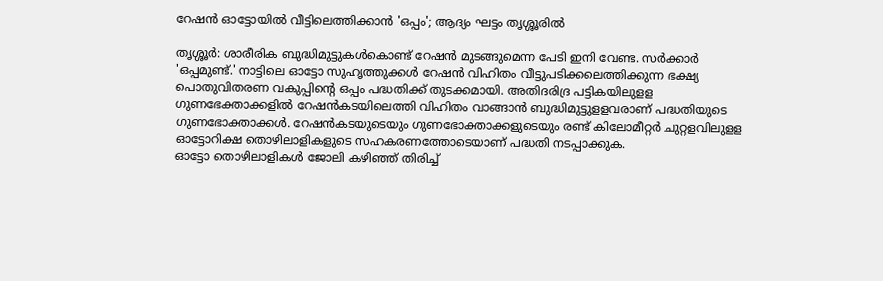റേഷൻ ഓട്ടോയിൽ വീട്ടിലെത്തിക്കാൻ 'ഒപ്പം'; ആദ്യം ഘട്ടം തൃശ്ശൂരിൽ

തൃശ്ശൂർ: ശാരീരിക ബുദ്ധിമുട്ടുകൾകൊണ്ട് റേഷൻ മുടങ്ങുമെന്ന പേടി ഇനി വേണ്ട. സർക്കാർ 'ഒപ്പമുണ്ട്.' നാട്ടിലെ ഓട്ടോ സുഹൃത്തുക്കൾ റേഷൻ വിഹിതം വീട്ടുപടിക്കലെത്തിക്കുന്ന ഭക്ഷ്യ പൊതുവിതരണ വകുപ്പിന്റെ ഒപ്പം പദ്ധതിക്ക് തുടക്കമായി. അതിദരിദ്ര പട്ടികയിലുളള ഗുണഭേക്താക്കളിൽ റേഷൻകടയിലെത്തി വിഹിതം വാങ്ങാൻ ബുദ്ധിമുട്ടുളളവരാണ് പദ്ധതിയുടെ ഗുണഭോക്താക്കൾ. റേഷൻകടയുടെയും ഗുണഭോക്താക്കളുടെയും രണ്ട് കിലോമീറ്റർ ചുറ്റളവിലുളള ഓട്ടോറിക്ഷ തൊഴിലാളികളുടെ സഹകരണത്തോടെയാണ് പദ്ധതി നടപ്പാക്കുക.
ഓട്ടോ തൊഴിലാളികൾ ജോലി കഴിഞ്ഞ് തിരിച്ച്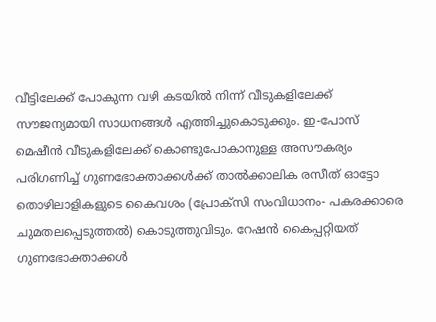വീട്ടിലേക്ക് പോകുന്ന വഴി കടയിൽ നിന്ന് വീടുകളിലേക്ക് സൗജന്യമായി സാധനങ്ങൾ എത്തിച്ചുകൊടുക്കും. ഇ-പോസ് മെഷീൻ വീടുകളിലേക്ക് കൊണ്ടുപോകാനുള്ള അസൗകര്യം പരിഗണിച്ച് ഗുണഭോക്താക്കൾക്ക് താൽക്കാലിക രസീത് ഓട്ടോ തൊഴിലാളികളുടെ കൈവശം (പ്രോക്സി സംവിധാനം- പകരക്കാരെ ചുമതലപ്പെടുത്തൽ) കൊടുത്തുവിടും. റേഷൻ കൈപ്പറ്റിയത് ഗുണഭോക്താക്കൾ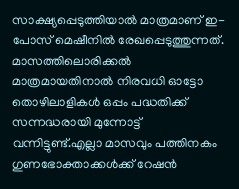സാക്ഷ്യപ്പെടുത്തിയാൽ മാത്രമാണ് ഇ-പോസ് മെഷീനിൽ രേഖപ്പെടുത്തുന്നത്.
മാസത്തിലൊരിക്കൽ മാത്രമായതിനാൽ നിരവധി ഓട്ടോ തൊഴിലാളികൾ ഒപ്പം പദ്ധതിക്ക് സന്നദ്ധരായി മുന്നോട്ട് വന്നിട്ടുണ്ട്.എല്ലാ മാസവും പത്തിനകം ഗുണഭോക്താക്കൾക്ക് റേഷൻ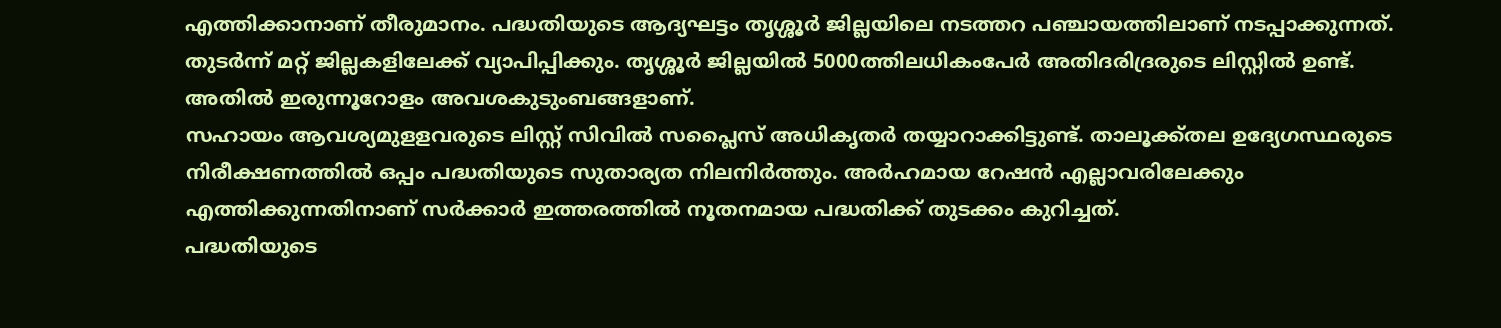എത്തിക്കാനാണ് തീരുമാനം. പദ്ധതിയുടെ ആദ്യഘട്ടം തൃശ്ശൂർ ജില്ലയിലെ നടത്തറ പഞ്ചായത്തിലാണ് നടപ്പാക്കുന്നത്. തുടർന്ന് മറ്റ് ജില്ലകളിലേക്ക് വ്യാപിപ്പിക്കും. തൃശ്ശൂർ ജില്ലയിൽ 5000ത്തിലധികംപേർ അതിദരിദ്രരുടെ ലിസ്റ്റിൽ ഉണ്ട്. അതിൽ ഇരുന്നൂറോളം അവശകുടുംബങ്ങളാണ്.
സഹായം ആവശ്യമുളളവരുടെ ലിസ്റ്റ് സിവിൽ സപ്ലൈസ് അധികൃതർ തയ്യാറാക്കിട്ടുണ്ട്. താലൂക്ക്തല ഉദ്യേഗസ്ഥരുടെ നിരീക്ഷണത്തിൽ ഒപ്പം പദ്ധതിയുടെ സുതാര്യത നിലനിർത്തും. അർഹമായ റേഷൻ എല്ലാവരിലേക്കും എത്തിക്കുന്നതിനാണ് സർക്കാർ ഇത്തരത്തിൽ നൂതനമായ പദ്ധതിക്ക് തുടക്കം കുറിച്ചത്.
പദ്ധതിയുടെ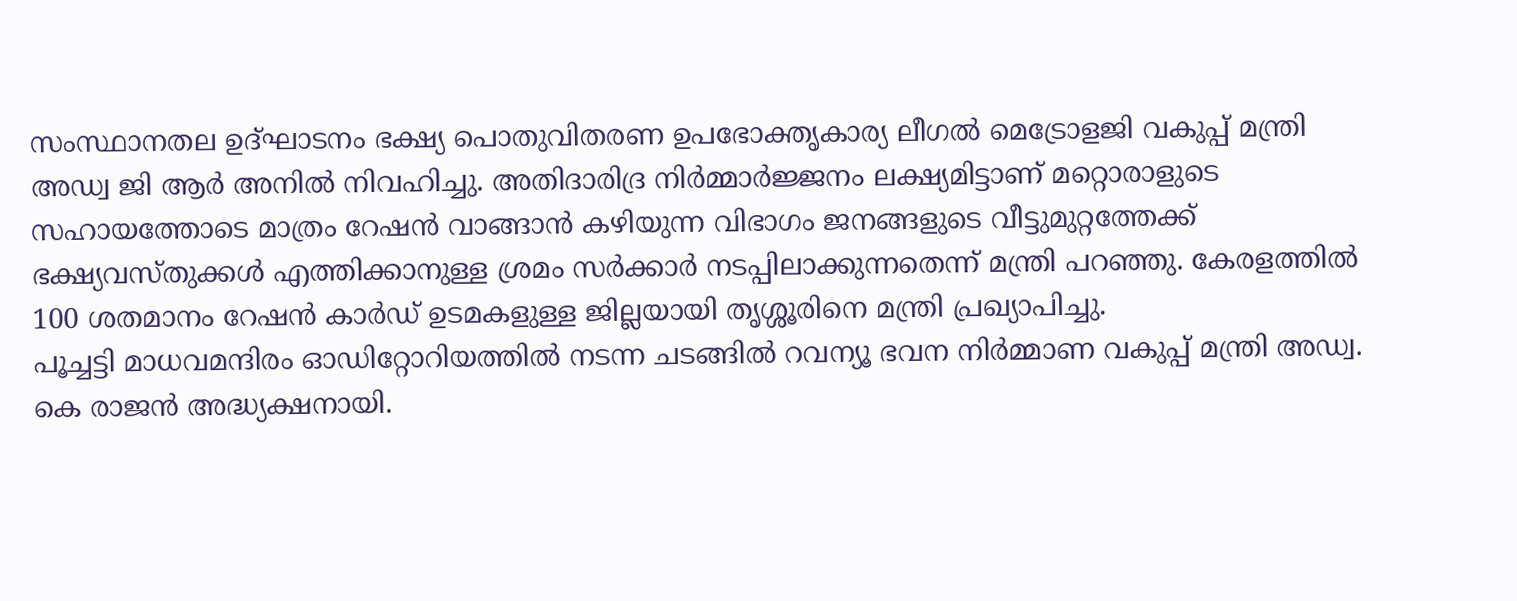സംസ്ഥാനതല ഉദ്ഘാടനം ഭക്ഷ്യ പൊതുവിതരണ ഉപഭോക്തൃകാര്യ ലീഗൽ മെട്രോളജി വകുപ്പ് മന്ത്രി അഡ്വ ജി ആർ അനിൽ നിവഹിച്ചു. അതിദാരിദ്ര നിർമ്മാർജ്ജനം ലക്ഷ്യമിട്ടാണ് മറ്റൊരാളുടെ സഹായത്തോടെ മാത്രം റേഷൻ വാങ്ങാൻ കഴിയുന്ന വിഭാഗം ജനങ്ങളുടെ വീട്ടുമുറ്റത്തേക്ക് ഭക്ഷ്യവസ്തുക്കൾ എത്തിക്കാനുള്ള ശ്രമം സർക്കാർ നടപ്പിലാക്കുന്നതെന്ന് മന്ത്രി പറഞ്ഞു. കേരളത്തിൽ 100 ശതമാനം റേഷൻ കാർഡ് ഉടമകളുള്ള ജില്ലയായി തൃശ്ശൂരിനെ മന്ത്രി പ്രഖ്യാപിച്ചു.
പൂച്ചട്ടി മാധവമന്ദിരം ഓഡിറ്റോറിയത്തിൽ നടന്ന ചടങ്ങിൽ റവന്യൂ ഭവന നിർമ്മാണ വകുപ്പ് മന്ത്രി അഡ്വ. കെ രാജൻ അദ്ധ്യക്ഷനായി.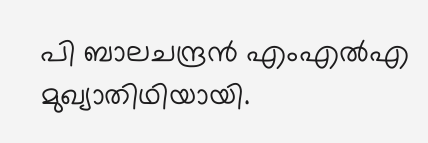പി ബാലചന്ദ്രൻ എംഎൽഎ മുഖ്യാതിഥിയായി.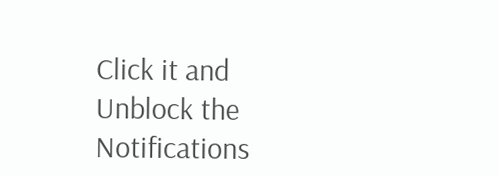Click it and Unblock the Notifications